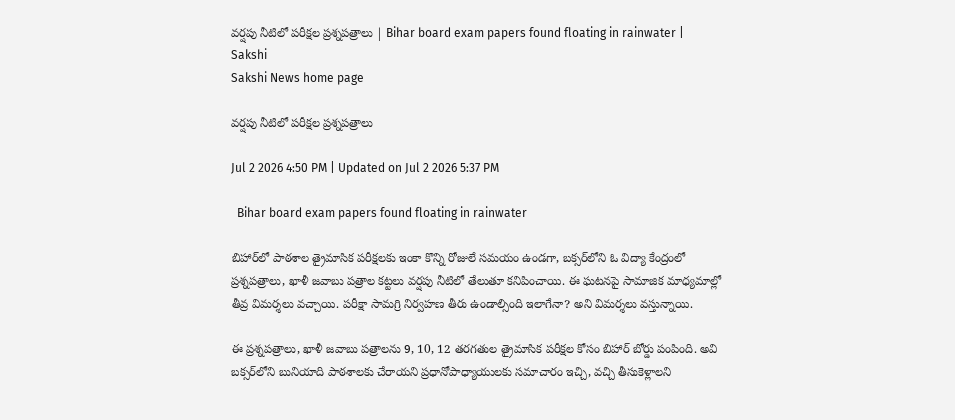వర్షపు నీటిలో పరీక్షల ప్రశ్నపత్రాలు | Bihar board exam papers found floating in rainwater | Sakshi
Sakshi News home page

వర్షపు నీటిలో పరీక్షల ప్రశ్నపత్రాలు

Jul 2 2026 4:50 PM | Updated on Jul 2 2026 5:37 PM

  Bihar board exam papers found floating in rainwater

బిహార్‌లో పాఠశాల త్రైమాసిక పరీక్షలకు ఇంకా కొన్ని రోజులే సమయం ఉండగా, బక్సర్‌లోని ఓ విద్యా కేంద్రంలో ప్రశ్నపత్రాలు, ఖాళీ జవాబు పత్రాల కట్టలు వర్షపు నీటిలో తేలుతూ కనిపించాయి. ఈ ఘటనపై సామాజిక మాధ్యమాల్లో తీవ్ర విమర్శలు వచ్చాయి. పరీక్షా సామగ్రి నిర్వహణ తీరు ఉండాల్సింది ఇలాగేనా? అని విమర్శలు వస్తున్నాయి.

ఈ ప్రశ్నపత్రాలు, ఖాళీ జవాబు పత్రాలను 9, 10, 12 తరగతుల త్రైమాసిక పరీక్షల కోసం బిహార్ బోర్డు పంపింది. అవి బక్సర్‌లోని బునియాది పాఠశాలకు చేరాయని ప్రధానోపాధ్యాయులకు సమాచారం ఇచ్చి, వచ్చి తీసుకెళ్లాలని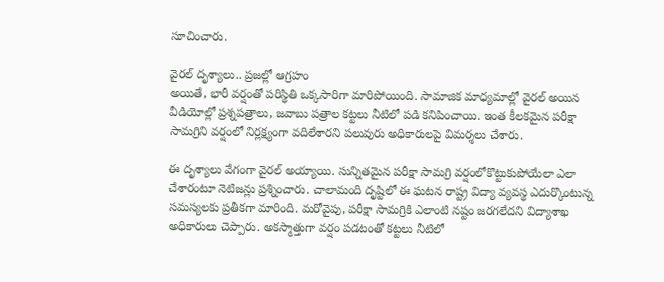సూచించారు.

వైరల్ దృశ్యాలు.. ప్రజల్లో ఆగ్రహం
అయితే, భారీ వర్షంతో పరిస్థితి ఒక్కసారిగా మారిపోయింది. సామాజిక మాధ్యమాల్లో వైరల్ అయిన వీడియోల్లో ప్రశ్నపత్రాలు, జవాబు పత్రాల కట్టలు నీటిలో పడి కనిపించాయి. ఇంత కీలకమైన పరీక్షా సామగ్రిని వర్షంలో నిర్లక్ష్యంగా వదిలేశారని పలువురు అధికారులపై విమర్శలు చేశారు.

ఈ దృశ్యాలు వేగంగా వైరల్ అయ్యాయి. సున్నితమైన పరీక్షా సామగ్రి వర్షంలోకొట్టుకుపోయేలా ఎలా చేశారంటూ నెటిజన్లు ప్రశ్నించారు. చాలామంది దృష్టిలో ఈ ఘటన రాష్ట్ర విద్యా వ్యవస్థ ఎదుర్కొంటున్న సమస్యలకు ప్రతీకగా మారింది. మరోవైపు, పరీక్షా సామగ్రికి ఎలాంటి నష్టం జరగలేదని విద్యాశాఖ అధికారులు చెప్పారు. అకస్మాత్తుగా వర్షం పడటంతో కట్టలు నీటిలో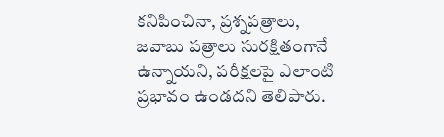కనిపించినా, ప్రశ్నపత్రాలు, జవాబు పత్రాలు సురక్షితంగానే ఉన్నాయని, పరీక్షలపై ఎలాంటి ప్రభావం ఉండదని తెలిపారు.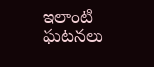ఇలాంటి ఘటనలు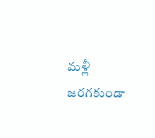మళ్లీ జరగకుండా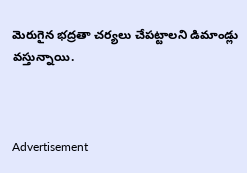మెరుగైన భద్రతా చర్యలు చేపట్టాలని డిమాండ్లు వస్తున్నాయి.



Advertisement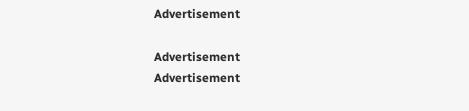Advertisement

Advertisement
Advertisement